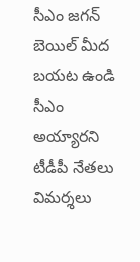సీఎం జగన్ బెయిల్ మీద బయట ఉండి సీఎం అయ్యారని టీడీపీ నేతలు విమర్శలు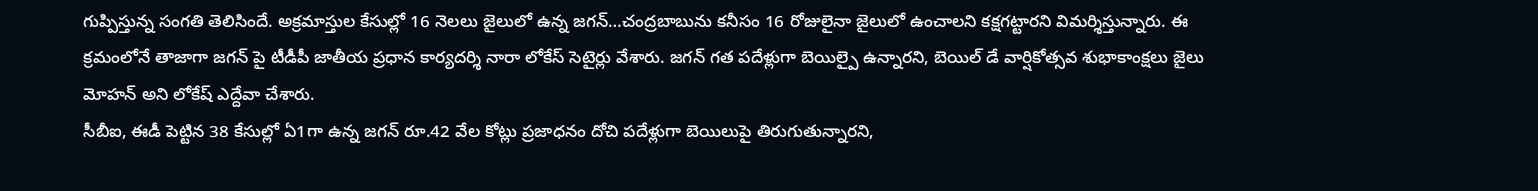గుప్పిస్తున్న సంగతి తెలిసిందే. అక్రమాస్తుల కేసుల్లో 16 నెలలు జైలులో ఉన్న జగన్…చంద్రబాబును కనీసం 16 రోజులైనా జైలులో ఉంచాలని కక్షగట్టారని విమర్శిస్తున్నారు. ఈ క్రమంలోనే తాజాగా జగన్ పై టీడీపీ జాతీయ ప్రధాన కార్యదర్శి నారా లోకేస్ సెటైర్లు వేశారు. జగన్ గత పదేళ్లుగా బెయిల్పై ఉన్నారని, బెయిల్ డే వార్షికోత్సవ శుభాకాంక్షలు జైలు మోహన్ అని లోకేష్ ఎద్దేవా చేశారు.
సీబీఐ, ఈడీ పెట్టిన 38 కేసుల్లో ఏ1గా ఉన్న జగన్ రూ.42 వేల కోట్లు ప్రజాధనం దోచి పదేళ్లుగా బెయిలుపై తిరుగుతున్నారని,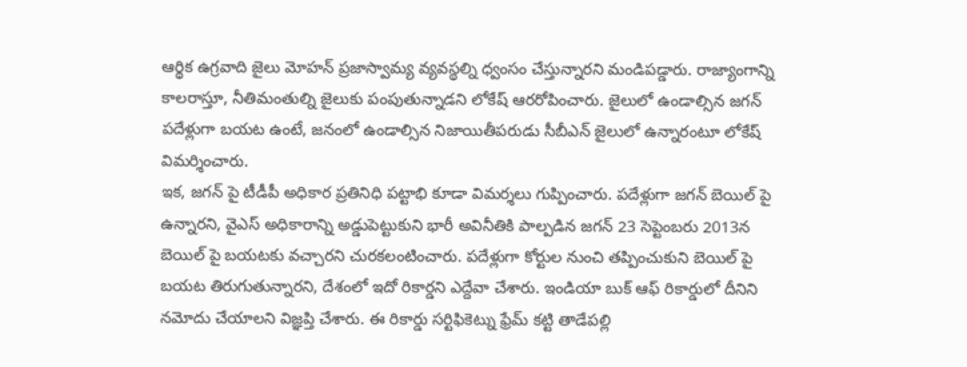ఆర్థిక ఉగ్రవాది జైలు మోహన్ ప్రజాస్వామ్య వ్యవస్థల్ని ధ్వంసం చేస్తున్నారని మండిపడ్డారు. రాజ్యాంగాన్ని కాలరాస్తూ, నీతిమంతుల్ని జైలుకు పంపుతున్నాడని లోకేష్ ఆరరోపించారు. జైలులో ఉండాల్సిన జగన్ పదేళ్లుగా బయట ఉంటే, జనంలో ఉండాల్సిన నిజాయితీపరుడు సీబీఎన్ జైలులో ఉన్నారంటూ లోకేష్ విమర్శించారు.
ఇక, జగన్ పై టీడీపీ అధికార ప్రతినిధి పట్టాభి కూడా విమర్శలు గుప్పించారు. పదేళ్లుగా జగన్ బెయిల్ పై ఉన్నారని, వైఎస్ అధికారాన్ని అడ్డుపెట్టుకుని భారీ అవినీతికి పాల్పడిన జగన్ 23 సెప్టెంబరు 2013న బెయిల్ పై బయటకు వచ్చారని చురకలంటించారు. పదేళ్లుగా కోర్టుల నుంచి తప్పించుకుని బెయిల్ పై బయట తిరుగుతున్నారని, దేశంలో ఇదో రికార్డని ఎద్దేవా చేశారు. ఇండియా బుక్ ఆఫ్ రికార్డులో దీనిని నమోదు చేయాలని విజ్ఞప్తి చేశారు. ఈ రికార్డు సర్టిఫికెట్ను ఫ్రేమ్ కట్టి తాడేపల్లి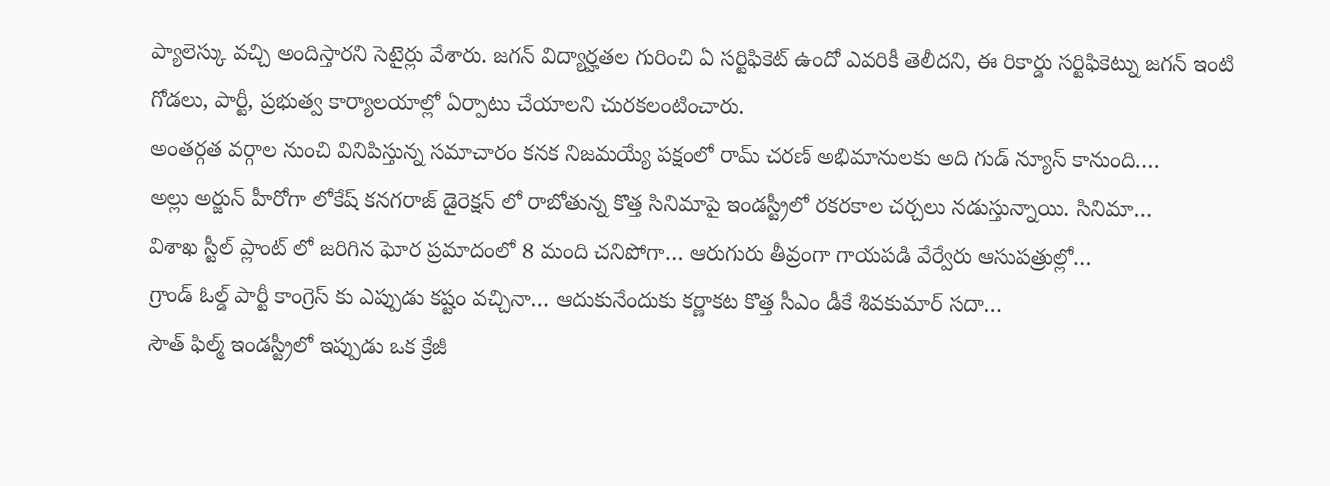ప్యాలెస్కు వచ్చి అందిస్తారని సెటైర్లు వేశారు. జగన్ విద్యార్హతల గురించి ఏ సర్టిఫికెట్ ఉందో ఎవరికీ తెలీదని, ఈ రికార్డు సర్టిఫికెట్ను జగన్ ఇంటి గోడలు, పార్టీ, ప్రభుత్వ కార్యాలయాల్లో ఏర్పాటు చేయాలని చురకలంటించారు.
అంతర్గత వర్గాల నుంచి వినిపిస్తున్న సమాచారం కనక నిజమయ్యే పక్షంలో రామ్ చరణ్ అభిమానులకు అది గుడ్ న్యూస్ కానుంది.…
అల్లు అర్జున్ హీరోగా లోకేష్ కనగరాజ్ డైరెక్షన్ లో రాబోతున్న కొత్త సినిమాపై ఇండస్ట్రీలో రకరకాల చర్చలు నడుస్తున్నాయి. సినిమా…
విశాఖ స్టీల్ ప్లాంట్ లో జరిగిన ఘోర ప్రమాదంలో 8 మంది చనిపోగా… ఆరుగురు తీవ్రంగా గాయపడి వేర్వేరు ఆసుపత్రుల్లో…
గ్రాండ్ ఓల్డ్ పార్టీ కాంగ్రెస్ కు ఎప్పుడు కష్టం వచ్చినా… ఆదుకునేందుకు కర్ణాకట కొత్త సీఎం డీకే శివకుమార్ సదా…
సౌత్ ఫిల్మ్ ఇండస్ట్రీలో ఇప్పుడు ఒక క్రేజీ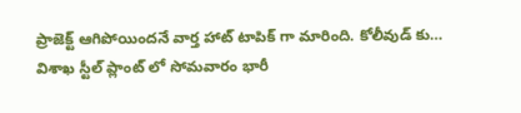ప్రాజెక్ట్ ఆగిపోయిందనే వార్త హాట్ టాపిక్ గా మారింది. కోలీవుడ్ కు…
విశాఖ స్టీల్ ప్లాంట్ లో సోమవారం భారీ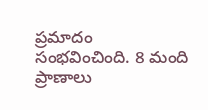ప్రమాదం సంభవించింది. 8 మంది ప్రాణాలు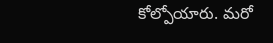కోల్పోయారు. మరో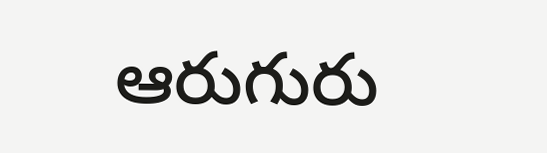ఆరుగురు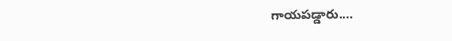గాయపడ్డారు.…